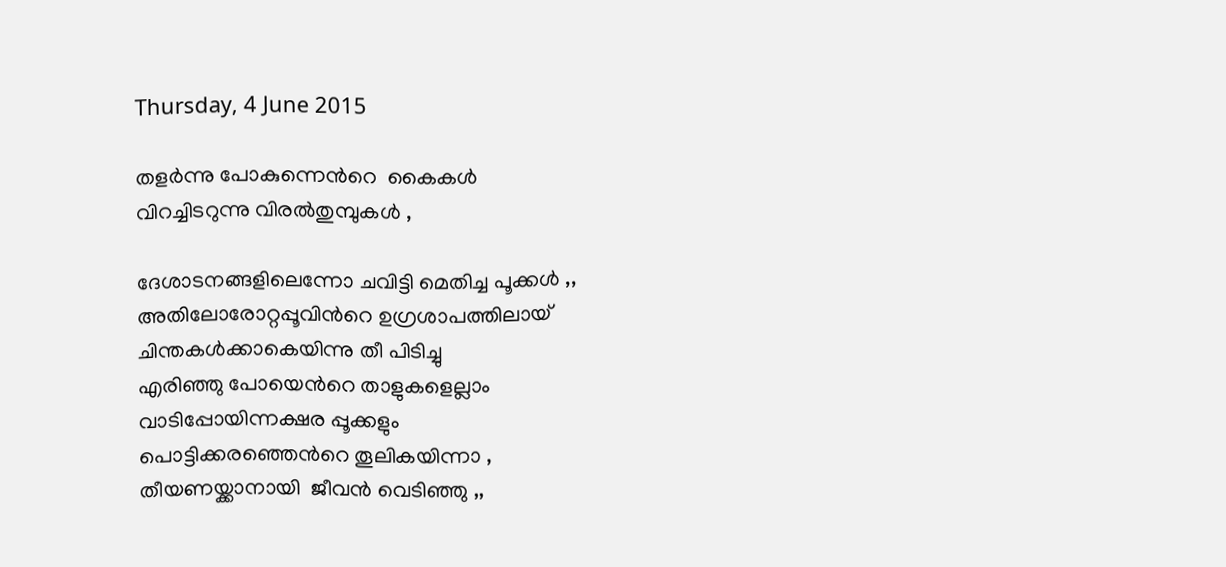Thursday, 4 June 2015

തളര്‍ന്നു പോകുന്നെന്‍റെ  കൈകള്‍
വിറച്ചിടറുന്നു വിരല്‍തുമ്പുകള്‍ ,

ദേശാടനങ്ങളിലെന്നോ ചവിട്ടി മെതിച്ച പൂക്കള്‍ ,,
അതിലോരോറ്റപ്പൂവിന്‍റെ ഉഗ്രശാപത്തിലായ്
ചിന്തകള്‍ക്കാകെയിന്നു തീ പിടിച്ചു
എരിഞ്ഞു പോയെന്‍റെ താളുകളെല്ലാം
വാടിപ്പോയിന്നക്ഷര പ്പൂക്കളും
പൊട്ടിക്കരഞ്ഞെന്‍റെ തൂലികയിന്നാ ,
തീയണയ്ക്കാനായി  ജീവന്‍ വെടിഞ്ഞു ,,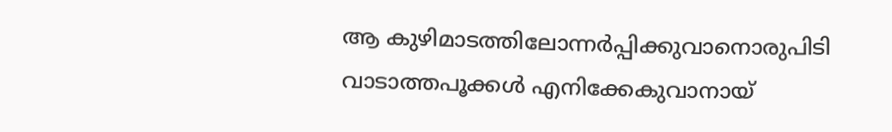ആ കുഴിമാടത്തിലോന്നര്‍പ്പിക്കുവാനൊരുപിടി
വാടാത്തപൂക്കള്‍ എനിക്കേകുവാനായ്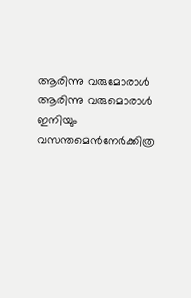ആരിന്നു വരുമോരാള്‍
ആരിന്നു വരുമൊരാള്‍
ഇനിയും വസന്തമെന്‍നേര്‍ക്കിത്ര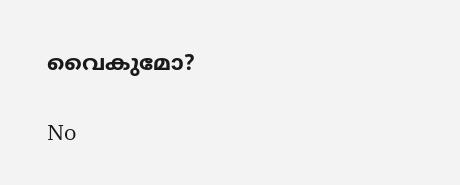വൈകുമോ?

No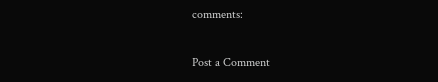comments:

Post a Comment